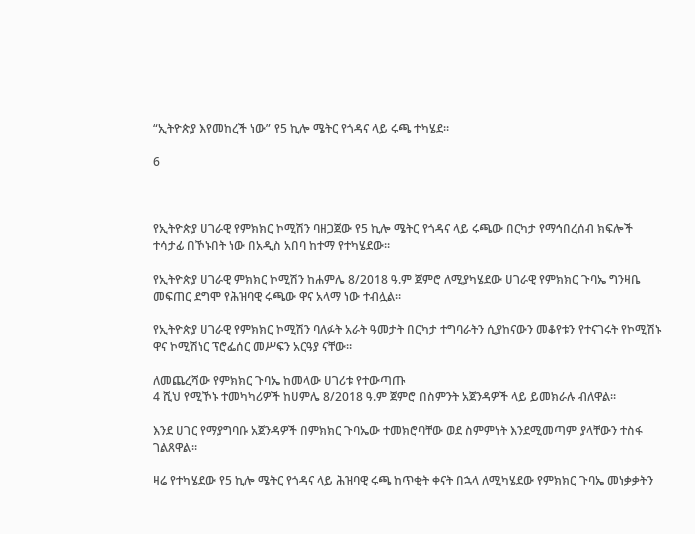“ኢትዮጵያ እየመከረች ነው” የ5 ኪሎ ሜትር የጎዳና ላይ ሩጫ ተካሄደ።

6



የኢትዮጵያ ሀገራዊ የምክክር ኮሚሽን ባዘጋጀው የ5 ኪሎ ሜትር የጎዳና ላይ ሩጫው በርካታ የማኅበረሰብ ክፍሎች ተሳታፊ በኾኑበት ነው በአዲስ አበባ ከተማ የተካሄደው።

የኢትዮጵያ ሀገራዊ ምክክር ኮሚሽን ከሐምሌ 8/2018 ዓ.ም ጀምሮ ለሚያካሄደው ሀገራዊ የምክክር ጉባኤ ግንዛቤ መፍጠር ደግሞ የሕዝባዊ ሩጫው ዋና አላማ ነው ተብሏል።

የኢትዮጵያ ሀገራዊ የምክክር ኮሚሽን ባለፉት አራት ዓመታት በርካታ ተግባራትን ሲያከናውን መቆየቱን የተናገሩት የኮሚሽኑ ዋና ኮሚሽነር ፕሮፌሰር መሥፍን አርዓያ ናቸው።

ለመጨረሻው የምክክር ጉባኤ ከመላው ሀገሪቱ የተውጣጡ
4 ሺህ የሚኾኑ ተመካካሪዎች ከሀምሌ 8/2018 ዓ.ም ጀምሮ በስምንት አጀንዳዎች ላይ ይመክራሉ ብለዋል።

እንደ ሀገር የማያግባቡ አጀንዳዎች በምክክር ጉባኤው ተመክሮባቸው ወደ ስምምነት እንደሚመጣም ያላቸውን ተስፋ ገልጸዋል።

ዛሬ የተካሄደው የ5 ኪሎ ሜትር የጎዳና ላይ ሕዝባዊ ሩጫ ከጥቂት ቀናት በኋላ ለሚካሄደው የምክክር ጉባኤ መነቃቃትን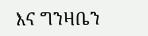እና ግንዛቤን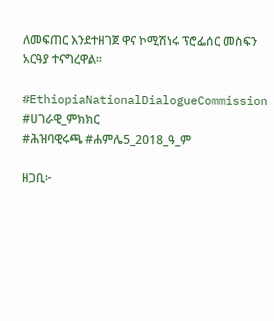ለመፍጠር እንደተዘገጀ ዋና ኮሚሽነሩ ፕሮፌሰር መስፍን አርዓያ ተናግረዋል።

#EthiopiaNationalDialogueCommission
#ሀገራዊ_ምክክር
#ሕዝባዊሩጫ #ሐምሌ5_2018_ዓ_ም

ዘጋቢ፦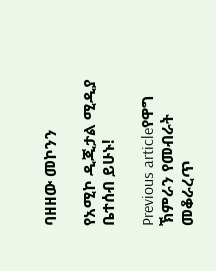ባዘዘው መኮንን

የአሚኮ ዲጂታል ሚዲያ ቤተሰብ ይሁኑ!

Previous articleየዋግ ኽምራን የመብራት መቆራረጥ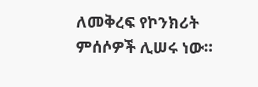ለመቅረፍ የኮንክሪት ምሰሶዎች ሊሠሩ ነው።